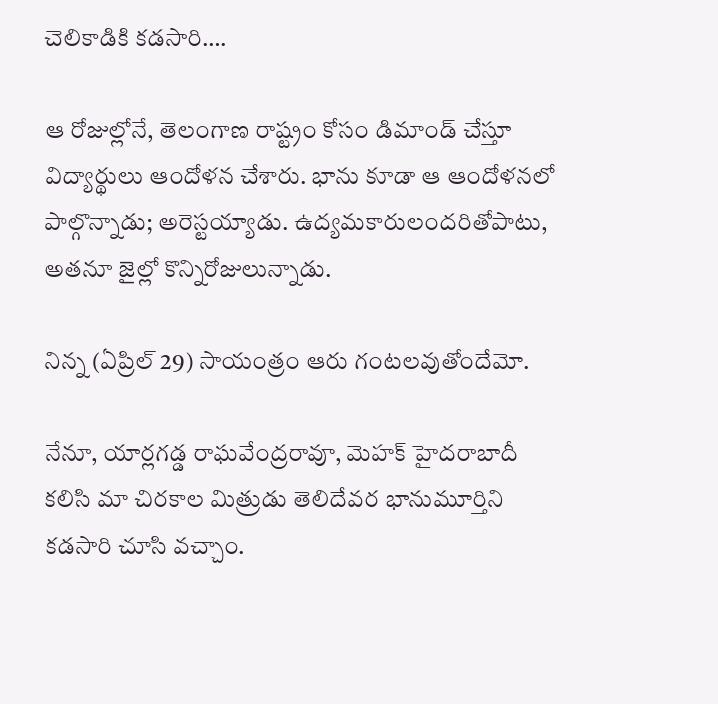చెలికాడికి కడసారి….

ఆ రోజుల్లోనే, తెలంగాణ రాష్ట్రం కోసం డిమాండ్ చేస్తూ విద్యార్థులు ఆందోళన చేశారు. భాను కూడా ఆ ఆందోళనలో పాల్గొన్నాడు; అరెస్టయ్యాడు. ఉద్యమకారులందరితోపాటు, అతనూ జైల్లో కొన్నిరోజులున్నాడు.

నిన్న (ఏప్రిల్ 29) సాయంత్రం ఆరు గంటలవుతోందేమో.

నేనూ, యార్లగడ్డ రాఘవేంద్రరావూ, మెహక్ హైదరాబాదీ కలిసి మా చిరకాల మిత్రుడు తెలిదేవర భానుమూర్తిని కడసారి చూసి వచ్చాం.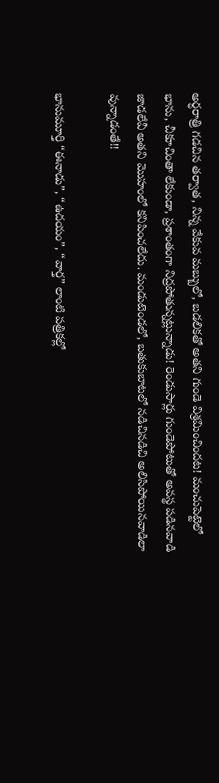అర్ధరాత్రి గడచిన తర్వాత, నిన్న వేకువ మబ్బులో, బడలికతో అతని గుండె విశ్రమించిందట! మంచుపెట్టెలో భాను, చీకూచింతా లేకుండా, ప్రశాంతంగా నిద్రపోతున్నట్లున్నాడు! రెండుసార్లు గుండెపోటుతో అవస్థ పడినవాడి జాడలేవీ అతని మొహంలో కనిపించలేదు. మండుటెండలో, బతుకుబాటలో నడిచినడిచి అలిసిపోయినవాడిలా వున్నాడంతే!!

భానుమూర్తి “ఈనాడు”, “ఉదయం”, “వార్త” లాంటి పత్రికల్లో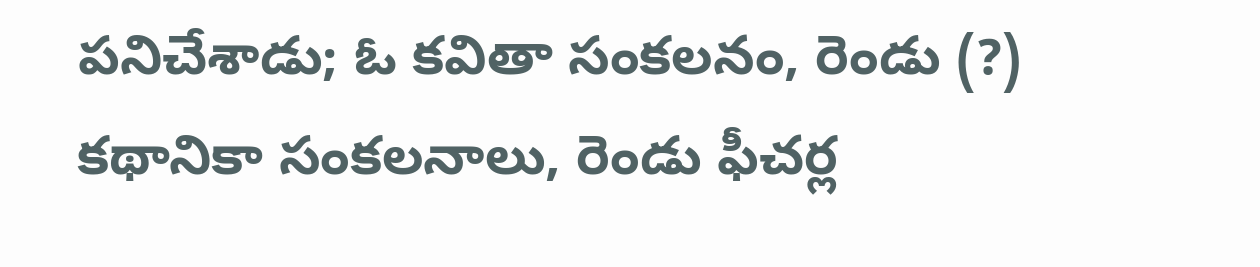పనిచేశాడు; ఓ కవితా సంకలనం, రెండు (?) కథానికా సంకలనాలు, రెండు ఫీచర్ల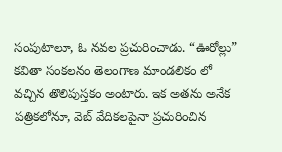సంపుటాలూ, ఓ నవల ప్రచురించాడు. “ఊరోల్లు” కవితా సంకలనం తెలంగాణ మాండలికం లో వచ్చిన తొలిపుస్తకం అంటారు. ఇక అతను అనేక పత్రికలోనూ, వెబ్ వేదికలపైనా ప్రచురించిన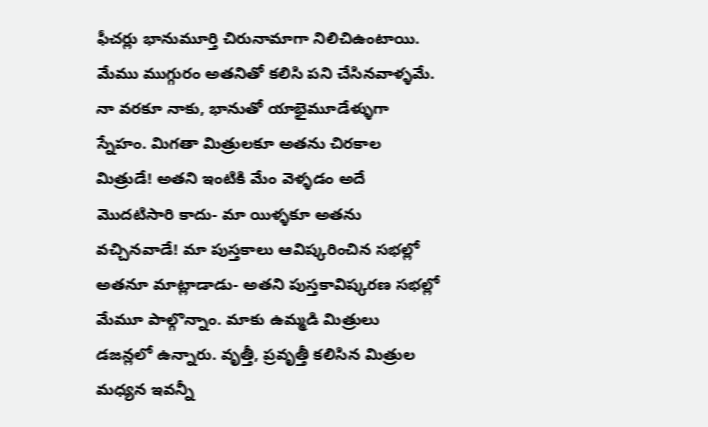ఫీచర్లు భానుమూర్తి చిరునామాగా నిలిచిఉంటాయి. మేము ముగ్గురం అతనితో కలిసి పని చేసినవాళ్ళమే. నా వరకూ నాకు, భానుతో యాభైమూడేళ్ళుగా స్నేహం. మిగతా మిత్రులకూ అతను చిరకాల మిత్రుడే! అతని ఇంటికి మేం వెళ్ళడం అదే మొదటిసారి కాదు- మా యిళ్ళకూ అతను వచ్చినవాడే! మా పుస్తకాలు ఆవిష్కరించిన సభల్లో అతనూ మాట్లాడాడు- అతని పుస్తకావిష్కరణ సభల్లో మేమూ పాల్గొన్నాం. మాకు ఉమ్మడి మిత్రులు డజన్లలో ఉన్నారు. వృత్తీ, ప్రవృత్తీ కలిసిన మిత్రుల మధ్యన ఇవన్నీ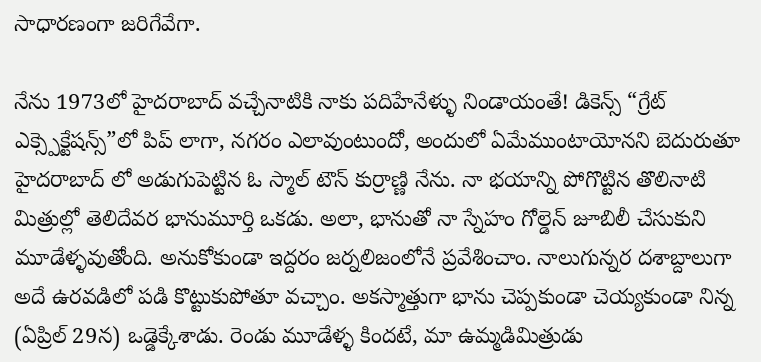సాధారణంగా జరిగేవేగా.

నేను 1973లో హైదరాబాద్ వచ్చేనాటికి నాకు పదిహేనేళ్ళు నిండాయంతే! డికెన్స్ “గ్రేట్ ఎక్స్పెక్టేషన్స్”లో పిప్ లాగా, నగరం ఎలావుంటుందో, అందులో ఏమేముంటాయోనని బెదురుతూ హైదరాబాద్ లో అడుగుపెట్టిన ఓ స్మాల్ టౌన్ కుర్రాణ్ణి నేను. నా భయాన్ని పోగొట్టిన తొలినాటి మిత్రుల్లో తెలిదేవర భానుమూర్తి ఒకడు. అలా, భానుతో నా స్నేహం గోల్డెన్ జూబిలీ చేసుకుని మూడేళ్ళవుతోంది. అనుకోకుండా ఇద్దరం జర్నలిజంలోనే ప్రవేశించాం. నాలుగున్నర దశాబ్దాలుగా అదే ఉరవడిలో పడి కొట్టుకుపోతూ వచ్చాం. అకస్మాత్తుగా భాను చెప్పకుండా చెయ్యకుండా నిన్న (ఏప్రిల్ 29న) ఒడ్డెక్కేశాడు. రెండు మూడేళ్ళ కిందటే, మా ఉమ్మడిమిత్రుడు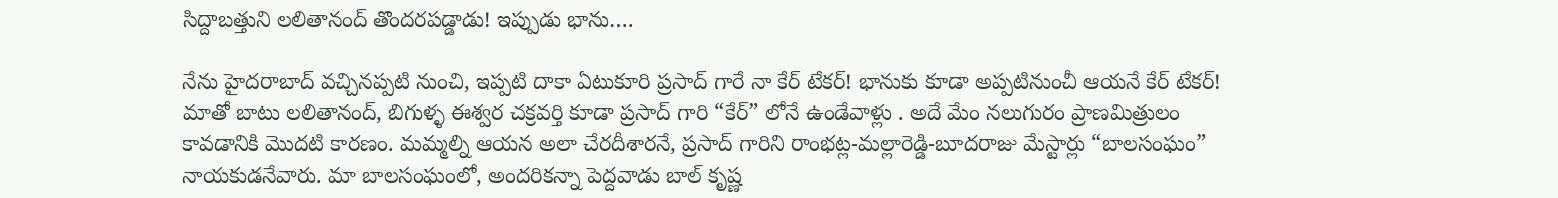సిద్దాబత్తుని లలితానంద్ తొందరపడ్డాడు! ఇప్పుడు భాను….

నేను హైదరాబాద్ వచ్చినప్పటి నుంచి, ఇప్పటి దాకా ఏటుకూరి ప్రసాద్ గారే నా కేర్ టేకర్! భానుకు కూడా అప్పటినుంచీ ఆయనే కేర్ టేకర్! మాతో బాటు లలితానంద్, బిగుళ్ళ ఈశ్వర చక్రవర్తి కూడా ప్రసాద్ గారి “కేర్” లోనే ఉండేవాళ్లు . అదే మేం నలుగురం ప్రాణమిత్రులం కావడానికి మొదటి కారణం. మమ్మల్ని ఆయన అలా చేరదీశారనే, ప్రసాద్ గారిని రాంభట్ల-మల్లారెడ్డి-బూదరాజు మేస్టార్లు “బాలసంఘం” నాయకుడనేవారు. మా బాలసంఘంలో, అందరికన్నా పెద్దవాడు బాల్ కృష్ణ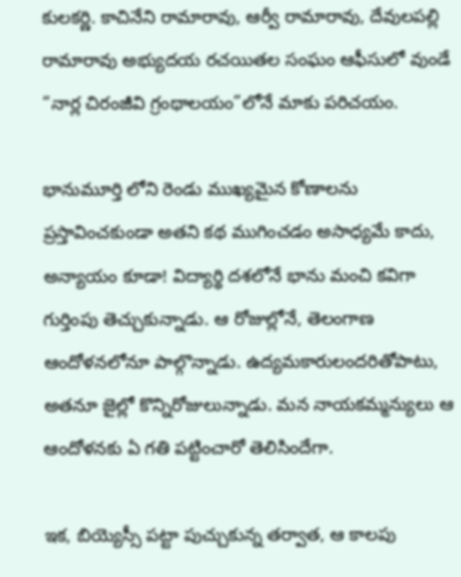కులకర్ణి. కాచినేని రామారావు, ఆర్వీ రామారావు, దేవులపల్లి రామారావు అభ్యుదయ రచయితల సంఘం ఆఫీసులో వుండే “నార్ల చిరంజీవి గ్రంథాలయం”లోనే మాకు పరిచయం.

భానుమూర్తి లోని రెండు ముఖ్యమైన కోణాలను ప్రస్తావించకుండా అతని కథ ముగించడం అసాధ్యమే కాదు, అన్యాయం కూడా! విద్యార్థి దశలోనే భాను మంచి కవిగా గుర్తింపు తెచ్చుకున్నాడు. ఆ రోజుల్లోనే, తెలంగాణ ఆందోళనలోనూ పాల్గొన్నాడు. ఉద్యమకారులందరితోపాటు, అతనూ జైల్లో కొన్నిరోజులున్నాడు. మన నాయకమ్మన్యులు ఆ ఆందోళనకు ఏ గతి పట్టించారో తెలిసిందేగా.

ఇక, బియ్యెస్సీ పట్టా పుచ్చుకున్న తర్వాత, ఆ కాలపు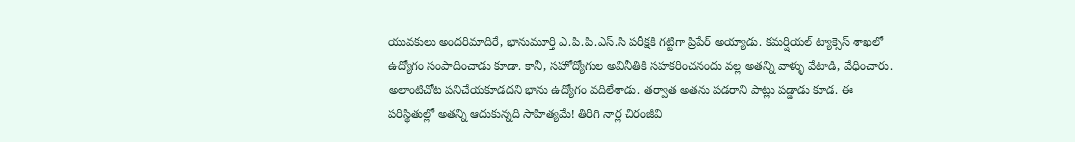యువకులు అందరిమాదిరే, భానుమూర్తి ఎ.పి.పి.ఎస్.సి పరీక్షకి గట్టిగా ప్రిపేర్ అయ్యాడు. కమర్షియల్ ట్యాక్సెస్ శాఖలో ఉద్యోగం సంపాదించాడు కూడా. కానీ, సహోద్యోగుల అవినీతికి సహకరించనందు వల్ల అతన్ని వాళ్ళు వేటాడి, వేధించారు. అలాంటిచోట పనిచేయకూడదని భాను ఉద్యోగం వదిలేశాడు. తర్వాత అతను పడరాని పాట్లు పడ్డాడు కూడ. ఈ పరిస్థితుల్లో అతన్ని ఆదుకున్నది సాహిత్యమే! తిరిగి నార్ల చిరంజీవి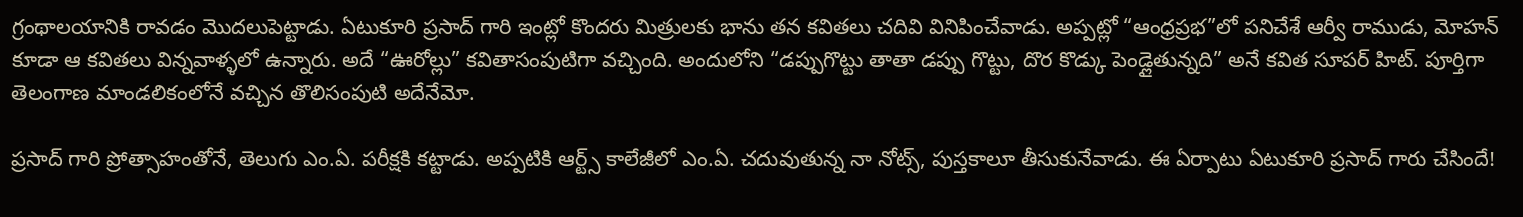గ్రంథాలయానికి రావడం మొదలుపెట్టాడు. ఏటుకూరి ప్రసాద్ గారి ఇంట్లో కొందరు మిత్రులకు భాను తన కవితలు చదివి వినిపించేవాడు. అప్పట్లో “ఆంధ్రప్రభ”లో పనిచేశే ఆర్వీ రాముడు, మోహన్ కూడా ఆ కవితలు విన్నవాళ్ళలో ఉన్నారు. అదే “ఊరోల్లు” కవితాసంపుటిగా వచ్చింది. అందులోని “డప్పుగొట్టు తాతా డప్పు గొట్టు, దొర కొడ్కు పెండ్లైతున్నది” అనే కవిత సూపర్ హిట్. పూర్తిగా తెలంగాణ మాండలికంలోనే వచ్చిన తొలిసంపుటి అదేనేమో.

ప్రసాద్ గారి ప్రోత్సాహంతోనే, తెలుగు ఎం.ఏ. పరీక్షకి కట్టాడు. అప్పటికి ఆర్ట్స్ కాలేజీలో ఎం.ఏ. చదువుతున్న నా నోట్స్, పుస్తకాలూ తీసుకునేవాడు. ఈ ఏర్పాటు ఏటుకూరి ప్రసాద్ గారు చేసిందే!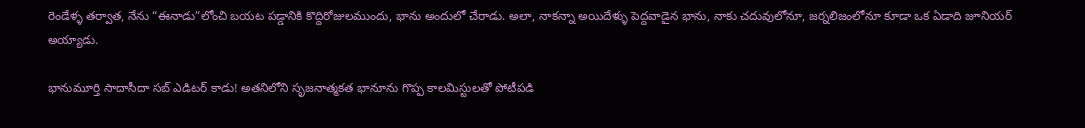రెండేళ్ళ తర్వాత, నేను “ఈనాడు”లోంచి బయట పడ్డానికి కొద్దిరోజులముందు, భాను అందులో చేరాడు. అలా, నాకన్నా అయిదేళ్ళు పెద్దవాడైన భాను, నాకు చదువులోనూ, జర్నలిజంలోనూ కూడా ఒక ఏడాది జూనియర్ అయ్యాడు.

భానుమూర్తి సాదాసీదా సబ్ ఎడిటర్ కాడు! అతనిలోని సృజనాత్మకత భానూను గొప్ప కాలమిస్టులతో పోటీపడి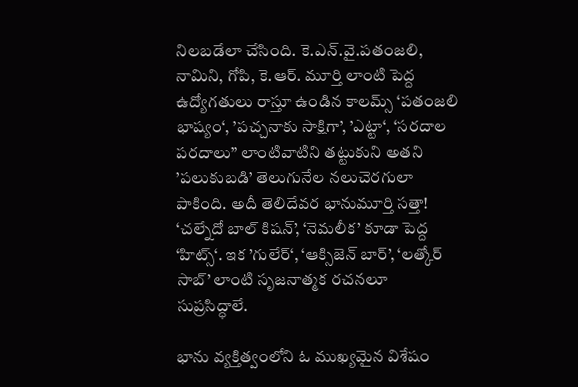నిలబడేలా చేసింది. కె.ఎన్.వై.పతంజలి, నామిని, గోపి, కె.ఆర్. మూర్తి లాంటి పెద్ద ఉద్యోగతులు రాస్తూ ఉండిన కాలమ్స్ ‘పతంజలి భాష్యం‘, ’పచ్చనాకు సాక్షిగా’, ’ఎట్టా‘, ‘సరదాల పరదాలు” లాంటివాటిని తట్టుకుని అతని ’పలుకుబడి’ తెలుగునేల నలుచెరగులా పాకింది. అదీ తెలిదేవర భానుమూర్తి సత్తా! ‘చల్నేదో బాల్ కిషన్’, ‘నెమలీక’ కూడా పెద్ద ‘హిట్స్‘. ఇక ’గులేర్‘, ‘ఆక్సిజెన్ బార్’, ‘లత్కోర్ సాబ్’ లాంటి సృజనాత్మక రచనలూ సుప్రసిద్ధాలే.

భాను వ్యక్తిత్వంలోని ఓ ముఖ్యమైన విశేషం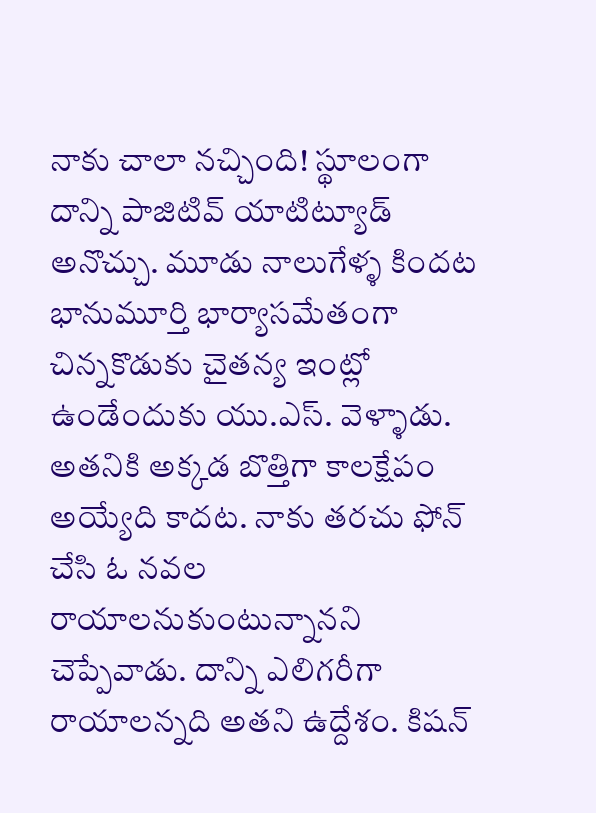నాకు చాలా నచ్చింది! స్థూలంగా దాన్ని పాజిటివ్ యాటిట్యూడ్ అనొచ్చు. మూడు నాలుగేళ్ళ కిందట భానుమూర్తి భార్యాసమేతంగా చిన్నకొడుకు చైతన్య ఇంట్లో ఉండేందుకు యు.ఎస్. వెళ్ళాడు. అతనికి అక్కడ బొత్తిగా కాలక్షేపం అయ్యేది కాదట. నాకు తరచు ఫోన్ చేసి ఓ నవల రాయాలనుకుంటున్నానని చెప్పేవాడు. దాన్ని ఎలిగరీగా రాయాలన్నది అతని ఉద్దేశం. కిషన్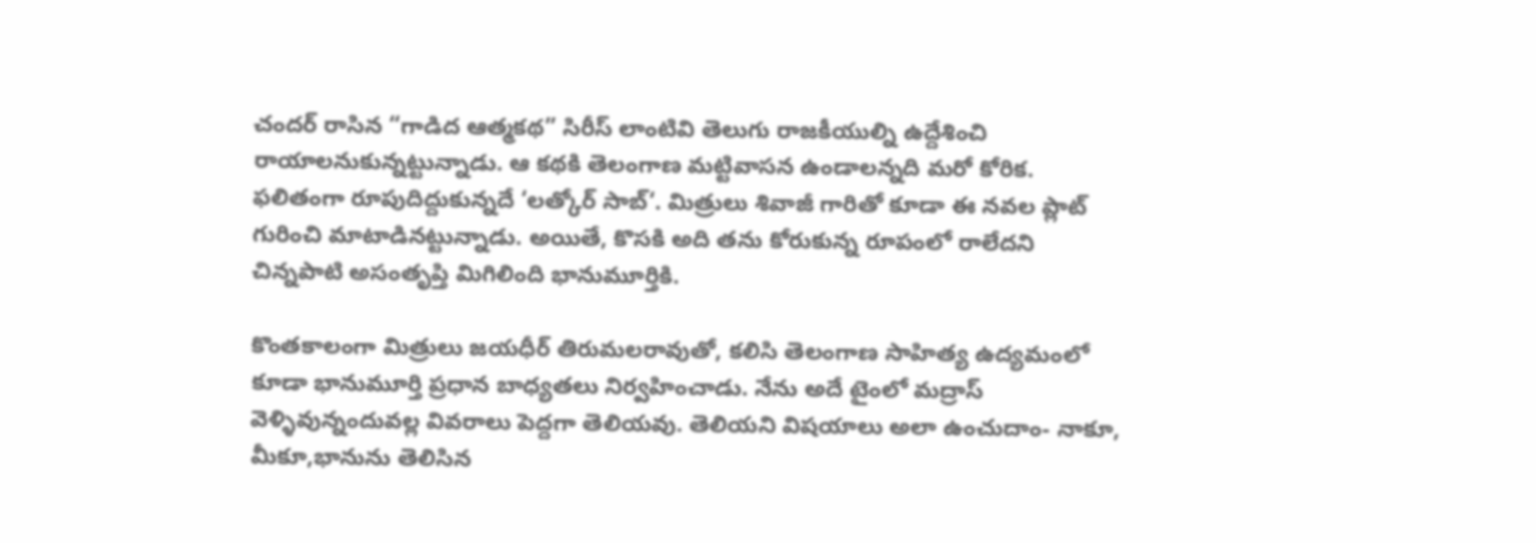చందర్ రాసిన “గాడిద ఆత్మకథ” సిరీస్ లాంటివి తెలుగు రాజకీయుల్ని ఉద్దేశించి రాయాలనుకున్నట్టున్నాడు. ఆ కథకి తెలంగాణ మట్టివాసన ఉండాలన్నది మరో కోరిక. ఫలితంగా రూపుదిద్దుకున్నదే ‘లత్కోర్ సాబ్‘. మిత్రులు శివాజీ గారితో కూడా ఈ నవల ప్లాట్ గురించి మాటాడినట్టున్నాడు. అయితే, కొసకి అది తను కోరుకున్న రూపంలో రాలేదని చిన్నపాటి అసంతృప్తి మిగిలింది భానుమూర్తికి.

కొంతకాలంగా మిత్రులు జయధీర్ తిరుమలరావుతో, కలిసి తెలంగాణ సాహిత్య ఉద్యమంలో కూడా భానుమూర్తి ప్రధాన బాధ్యతలు నిర్వహించాడు. నేను అదే టైంలో మద్రాస్ వెళ్ళివున్నందువల్ల వివరాలు పెద్దగా తెలియవు. తెలియని విషయాలు అలా ఉంచుదాం- నాకూ, మీకూ,భానును తెలిసిన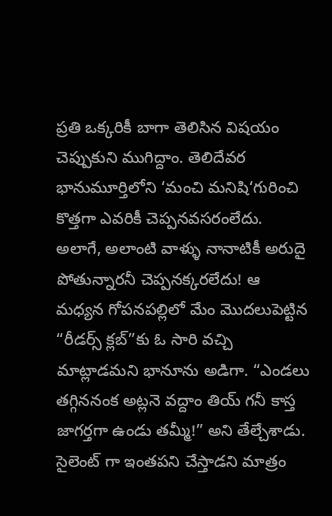ప్రతి ఒక్కరికీ బాగా తెలిసిన విషయం చెప్పుకుని ముగిద్దాం. తెలిదేవర భానుమూర్తిలోని ‘మంచి మనిషి‘గురించి కొత్తగా ఎవరికీ చెప్పనవసరంలేదు. అలాగే, అలాంటి వాళ్ళు నానాటికీ అరుదై పోతున్నారనీ చెప్పనక్కరలేదు! ఆ మధ్యన గోపనపల్లిలో మేం మొదలుపెట్టిన “రీడర్స్ క్లబ్”కు ఓ సారి వచ్చి మాట్లాడమని భానూను అడిగా. “ఎండలు తగ్గిననంక అట్లనె వద్దాం తియ్ గనీ కాస్త జాగర్తగా ఉండు తమ్మీ!” అని తేల్చేశాడు. సైలెంట్ గా ఇంతపని చేస్తాడని మాత్రం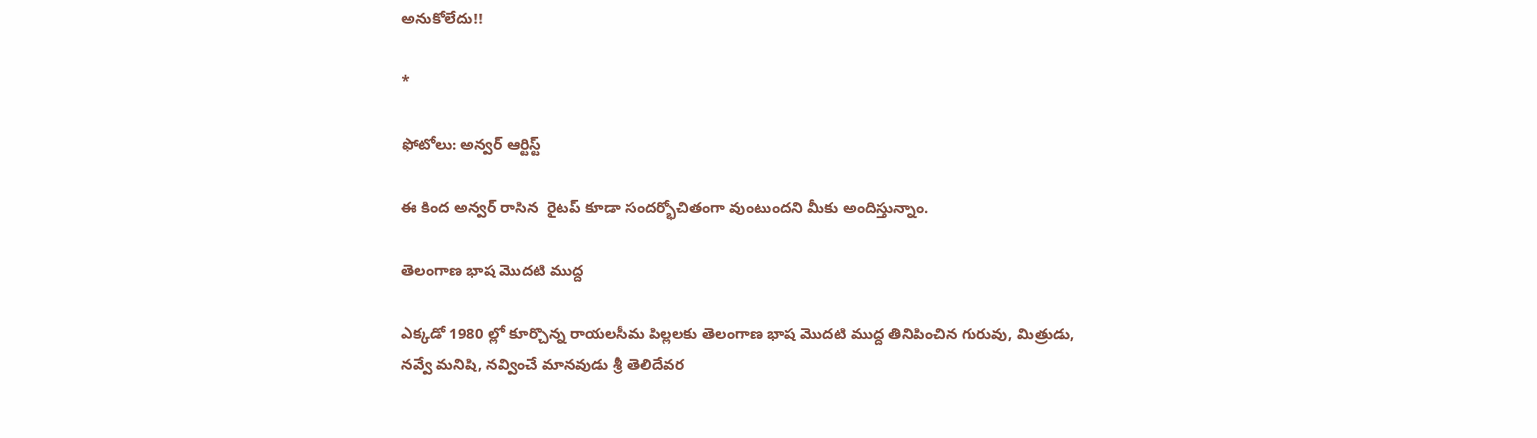అనుకోలేదు!!

*

ఫోటోలు: అన్వర్ ఆర్టిస్ట్

ఈ కింద అన్వర్ రాసిన  రైటప్ కూడా సందర్భోచితంగా వుంటుందని మీకు అందిస్తున్నాం.

తెలంగాణ భాష మొదటి ముద్ద

ఎక్కడో 1980 ల్లో కూర్చొన్న రాయలసీమ పిల్లలకు తెలంగాణ భాష మొదటి ముద్ద తినిపించిన గురువు, మిత్రుడు, నవ్వే మనిషి, నవ్వించే మానవుడు శ్రీ తెలిదేవర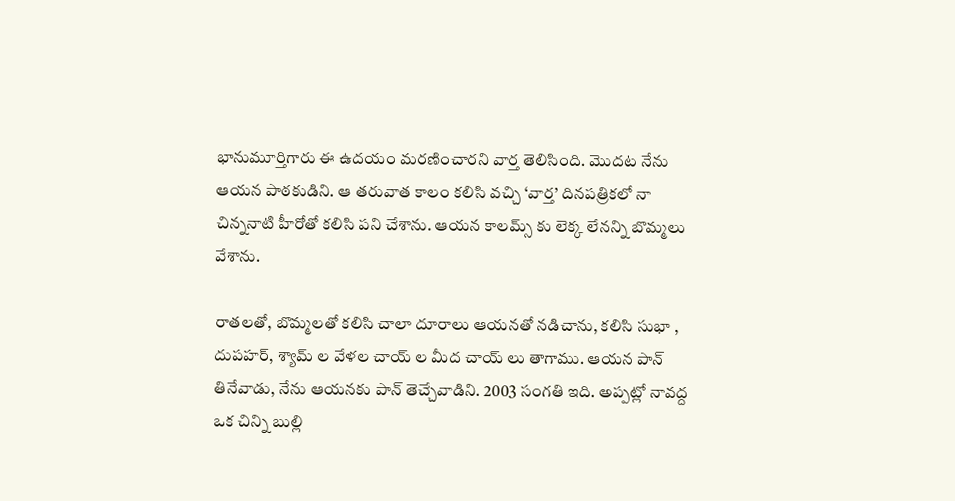భానుమూర్తిగారు ఈ ఉదయం మరణించారని వార్త తెలిసింది. మొదట నేను ఆయన పాఠకుడిని. ఆ తరువాత కాలం కలిసి వచ్చి ‘వార్త’ దినపత్రికలో నా చిన్ననాటి హీరోతో కలిసి పని చేశాను. ఆయన కాలమ్స్ కు లెక్క లేనన్ని బొమ్మలు వేశాను.

రాతలతో, బొమ్మలతో కలిసి చాలా దూరాలు ఆయనతో నడిచాను, కలిసి సుభా , దుపహర్, శ్యామ్ ల వేళల చాయ్ ల మీద చాయ్ లు తాగాము. ఆయన పాన్ తినేవాడు, నేను ఆయనకు పాన్ తెచ్చేవాడిని. 2003 సంగతి ఇది. అప్పట్లో నావద్ద ఒక చిన్ని బుల్లి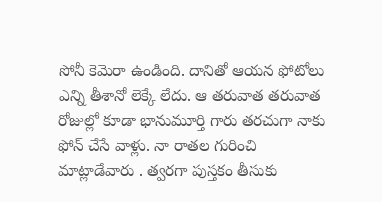సోనీ కెమెరా ఉండింది. దానితో ఆయన ఫోటోలు ఎన్ని తీశానో లెక్కే లేదు. ఆ తరువాత తరువాత రోజుల్లో కూడా భానుమూర్తి గారు తరచుగా నాకు ఫోన్ చేసే వాళ్లు. నా రాతల గురించి మాట్లాడేవారు . త్వరగా పుస్తకం తీసుకు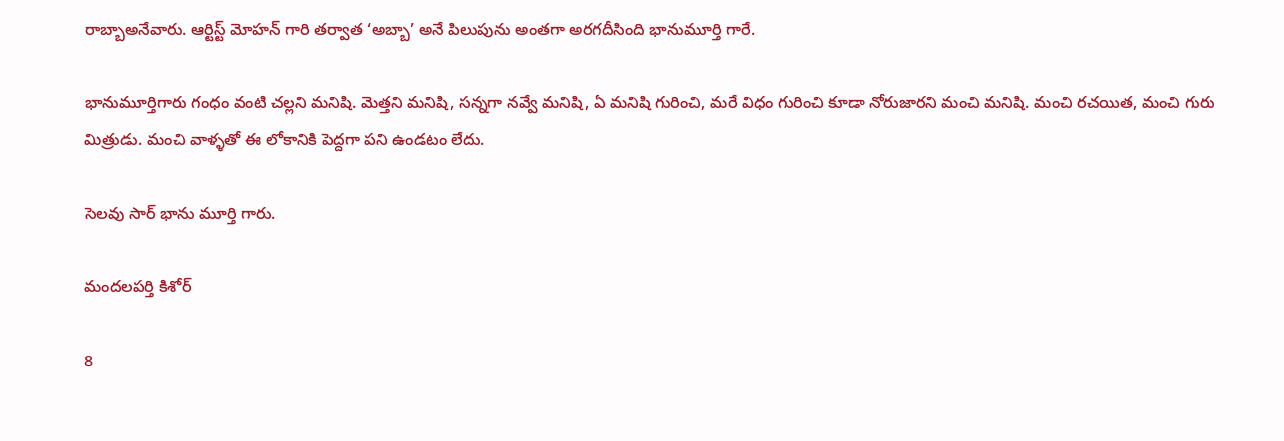రాబ్బాఅనేవారు. ఆర్టిస్ట్ మోహన్ గారి తర్వాత ‘అబ్బా’ అనే పిలుపును అంతగా అరగదీసింది భానుమూర్తి గారే.

భానుమూర్తిగారు గంధం వంటి చల్లని మనిషి. మెత్తని మనిషి, సన్నగా నవ్వే మనిషి, ఏ మనిషి గురించి, మరే విధం గురించి కూడా నోరుజారని మంచి మనిషి. మంచి రచయిత, మంచి గురు మిత్రుడు. మంచి వాళ్ళతో ఈ లోకానికి పెద్దగా పని ఉండటం లేదు.

సెలవు సార్ భాను మూర్తి గారు.

మందలపర్తి కిశోర్

8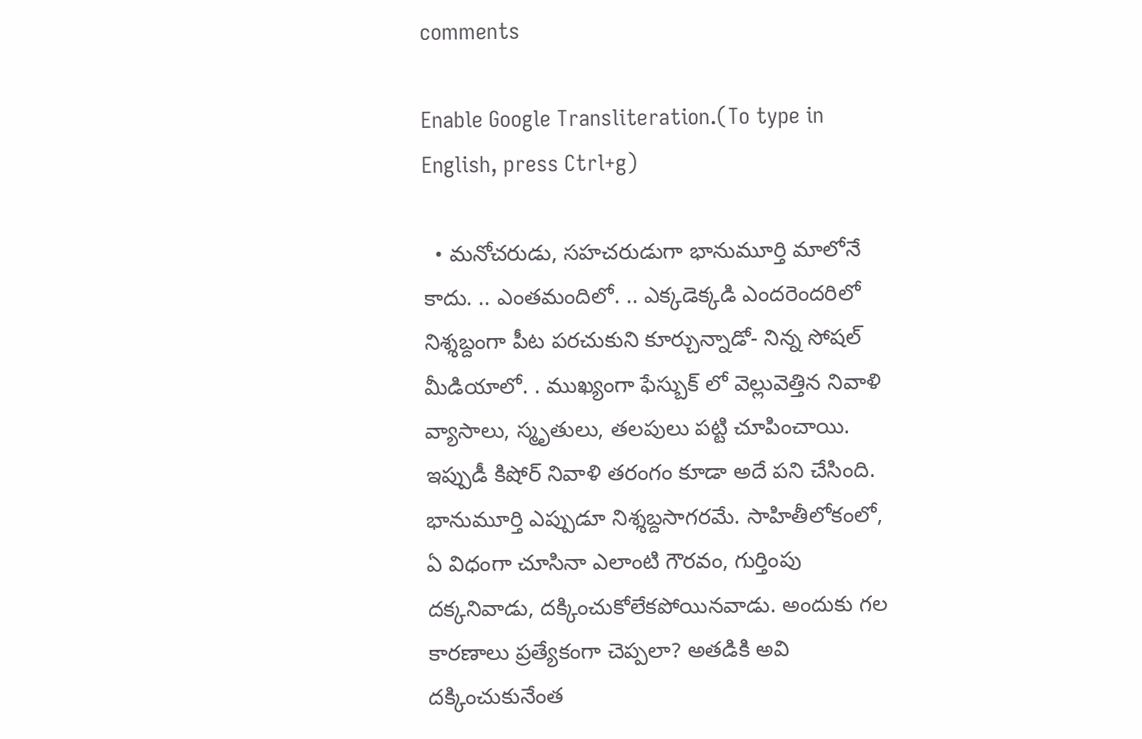comments

Enable Google Transliteration.(To type in English, press Ctrl+g)

  • మనోచరుడు, సహచరుడుగా భానుమూర్తి మాలోనే కాదు. .. ఎంతమందిలో. .. ఎక్కడెక్కడి ఎందరెందరిలో నిశ్శబ్దంగా పీట పరచుకుని కూర్చున్నాడో- నిన్న సోషల్ మీడియాలో. . ముఖ్యంగా ఫేస్బుక్ లో వెల్లువెత్తిన నివాళి వ్యాసాలు, స్మృతులు, తలపులు పట్టి చూపించాయి. ఇప్పుడీ కిషోర్ నివాళి తరంగం కూడా అదే పని చేసింది. భానుమూర్తి ఎప్పుడూ నిశ్శబ్దసాగరమే. సాహితీలోకంలో, ఏ విధంగా చూసినా ఎలాంటి గౌరవం, గుర్తింపు దక్కనివాడు, దక్కించుకోలేకపోయినవాడు. అందుకు గల కారణాలు ప్రత్యేకంగా చెప్పలా? అతడికి అవి దక్కించుకునేంత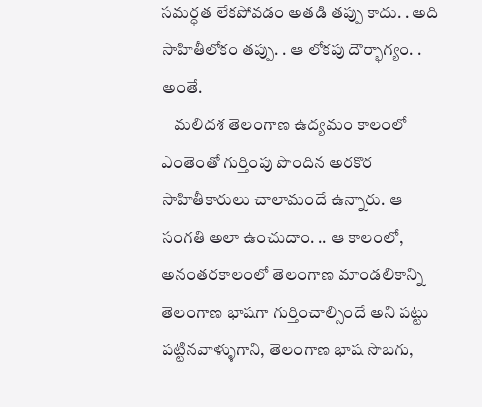సమర్ధత లేకపోవడం అతడి తప్పు కాదు. . అది సాహితీలోకం తప్పు. . ఆ లోకపు దౌర్భాగ్యం. . అంతే.
    మలిదశ తెలంగాణ ఉద్యమం కాలంలో ఎంతెంతో గుర్తింపు పొందిన అరకొర సాహితీకారులు చాలామందే ఉన్నారు. ఆ సంగతి అలా ఉంచుదాం. .. ఆ కాలంలో, అనంతరకాలంలో తెలంగాణ మాండలికాన్ని తెలంగాణ భాషగా గుర్తించాల్సిందే అని పట్టు పట్టినవాళ్ళుగాని, తెలంగాణ భాష సొబగు,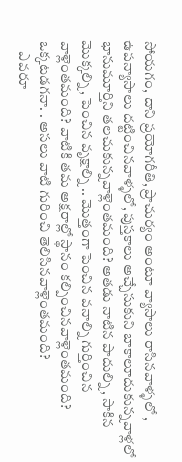సోయగం, దాని ప్రయోగరీతి, ప్రాచుర్యం అంటూ వ్యాసాలు రాసినవాళ్ళలో , ఉపన్యాసాలు దట్టించినవాళ్ళలో, పుస్తకాలు అచ్చేసుకుని బాకాలూదుకున్నవాళ్లలో భానుమూర్తిని తలచుకున్నవాళ్లెంతమంది? అతడు నాటిన పాదుల్ని, సాకిన మొక్కల్ని, పెంచిన వృక్షాల్ని .. మొత్తంగా పెంచిన వనాల్ని గుర్తించిన వాళ్లెంతమంది? వాటికి తమ అక్షరాల్లో స్థానం కల్పించినవాళ్లెంతమంది? ఒక్కటడగనా. . అసలు వాటి గురించి తెలిసినవాళ్లెంతమంది?
    ఎవరూ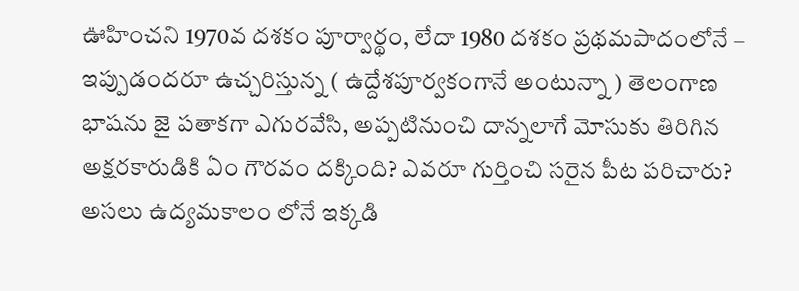ఊహించని 1970వ దశకం పూర్వార్థం, లేదా 1980 దశకం ప్రథమపాదంలోనే – ఇప్పుడందరూ ఉచ్చరిస్తున్న ( ఉద్దేశపూర్వకంగానే అంటున్నా ) తెలంగాణ భాషను జై పతాకగా ఎగురవేసి, అప్పటినుంచి దాన్నలాగే మోసుకు తిరిగిన అక్షరకారుడికి ఏం గౌరవం దక్కింది? ఎవరూ గుర్తించి సరైన పీట పరిచారు? అసలు ఉద్యమకాలం లోనే ఇక్కడి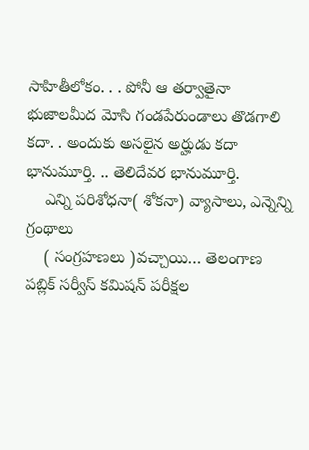సాహితీలోకం. . . పోనీ ఆ తర్వాతైనా భుజాలమీద మోసి గండపేరుండాలు తొడగాలి కదా. . అందుకు అసలైన అర్హుడు కదా భానుమూర్తి. .. తెలిదేవర భానుమూర్తి.
    ఎన్ని పరిశోధనా( శోకనా) వ్యాసాలు, ఎన్నెన్ని గ్రంథాలు
    ( సంగ్రహణలు )వచ్చాయి… తెలంగాణ పబ్లిక్ సర్వీస్ కమిషన్ పరీక్షల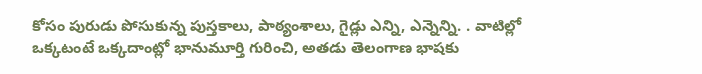కోసం పురుడు పోసుకున్న పుస్తకాలు, పాఠ్యంశాలు, గైడ్లు ఎన్ని, ఎన్నెన్ని. . వాటిల్లో ఒక్కటంటే ఒక్కదాంట్లో భానుమూర్తి గురించి, అతడు తెలంగాణ భాషకు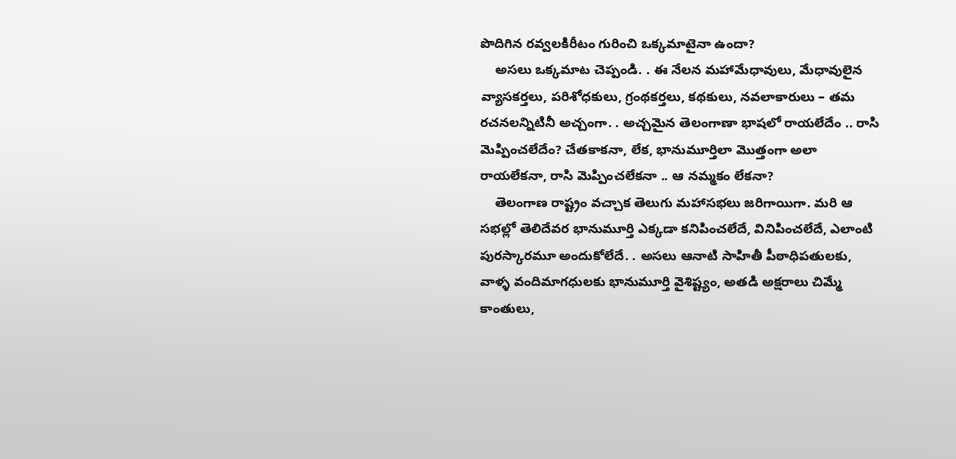పొదిగిన రవ్వలకిరీటం గురించి ఒక్కమాటైనా ఉందా?
    అసలు ఒక్కమాట చెప్పండి. . ఈ నేలన మహామేధావులు, మేధావులైన వ్యాసకర్తలు, పరిశోధకులు, గ్రంథకర్తలు, కథకులు, నవలాకారులు – తమ రచనలన్నిటినీ అచ్చంగా. . అచ్చమైన తెలంగాణా భాషలో రాయలేదేం .. రాసి మెప్పించలేదేం? చేతకాకనా, లేక, భానుమూర్తిలా మొత్తంగా అలా రాయలేకనా, రాసి మెప్పించలేకనా .. ఆ నమ్మకం లేకనా?
    తెలంగాణ రాష్ట్రం వచ్చాక తెలుగు మహాసభలు జరిగాయిగా. మరి ఆ సభల్లో తెలిదేవర భానుమూర్తి ఎక్కడా కనిపించలేదే, వినిపించలేదే, ఎలాంటి పురస్కారమూ అందుకోలేదే. . అసలు ఆనాటి సాహితీ పీఠాధిపతులకు, వాళ్ళ వందిమాగధులకు భానుమూర్తి వైశిష్ట్యం, అతడి అక్షరాలు చిమ్మే కాంతులు,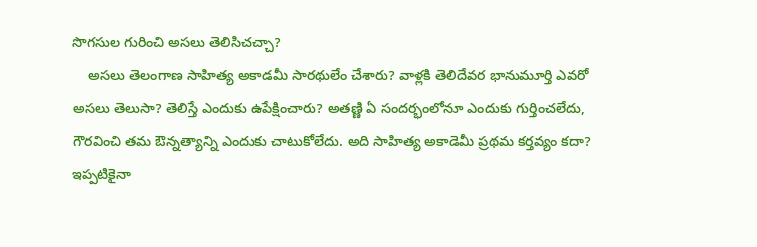సొగసుల గురించి అసలు తెలిసిచచ్చా?
    అసలు తెలంగాణ సాహిత్య అకాడమీ సారథులేం చేశారు? వాళ్లకి తెలిదేవర భానుమూర్తి ఎవరో అసలు తెలుసా? తెలిస్తే ఎందుకు ఉపేక్షించారు? అతణ్ణి ఏ సందర్భంలోనూ ఎందుకు గుర్తించలేదు, గౌరవించి తమ ఔన్నత్యాన్ని ఎందుకు చాటుకోలేదు. అది సాహిత్య అకాడెమీ ప్రథమ కర్తవ్యం కదా? ఇప్పటికైనా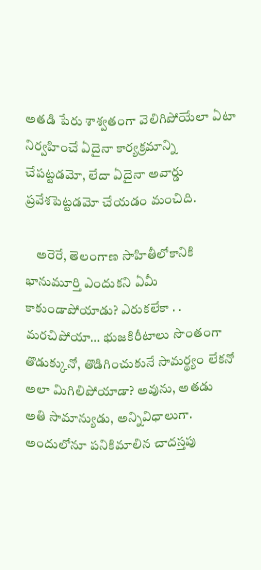అతడి పేరు శాశ్వతంగా వెలిగిపోయేలా ఏటా నిర్వహించే ఏదైనా కార్యక్రమాన్ని చేపట్టడమో, లేదా ఏదైనా అవార్డు ప్రవేశపెట్టడమో చేయడం మంచిది.

    అరెరే, తెలంగాణ సాహితీలోకానికి భానుమూర్తి ఎందుకని ఏమీ కాకుండాపోయాడు? ఎరుకలేకా . . మరచిపోయా… భుజకిరీటాలు సొంతంగా తొడుక్కునో, తొడిగించుకునే సామర్థ్యం లేకనో అలా మిగిలిపోయాడా? అవును, అతడు అతి సామాన్యుడు, అన్నివిధాలుగా. అందులోనూ పనికిమాలిన చాదస్తపు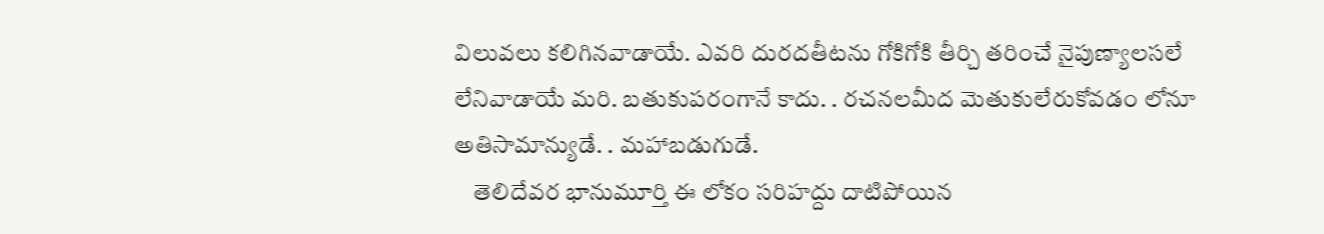విలువలు కలిగినవాడాయే. ఎవరి దురదతీటను గోకిగోకి తీర్చి తరించే నైపుణ్యాలసలే లేనివాడాయే మరి. బతుకుపరంగానే కాదు. . రచనలమీద మెతుకులేరుకోవడం లోనూ అతిసామాన్యుడే. . మహాబడుగుడే.
    తెలిదేవర భానుమూర్తి ఈ లోకం సరిహద్దు దాటిపోయిన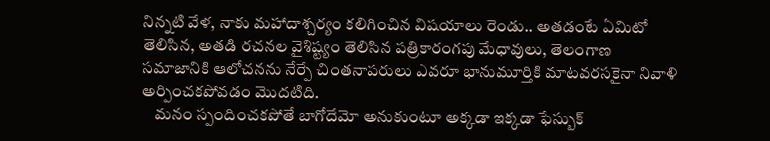నిన్నటి వేళ, నాకు మహాదాశ్చర్యం కలిగించిన విషయాలు రెండు.. అతడంటే ఏమిటో తెలిసిన, అతడి రచనల వైశిష్ట్యం తెలిసిన పత్రికారంగపు మేధావులు, తెలంగాణ సమాజానికి ఆలోచనను నేర్పే చింతనాపరులు ఎవరూ భానుమూర్తికి మాటవరసకైనా నివాళి అర్పించకపోవడం మొదటిది.
    మనం స్పందించకపోతే బాగోదేమో అనుకుంటూ అక్కడా ఇక్కడా ఫేస్బుక్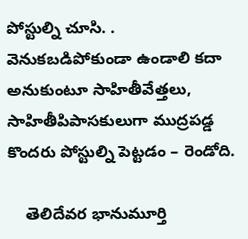పోస్టుల్ని చూసి. . వెనుకబడిపోకుండా ఉండాలి కదా అనుకుంటూ సాహితీవేత్తలు, సాహితీపిపాసకులుగా ముద్రపడ్డ కొందరు పోస్టుల్ని పెట్టడం – రెండోది.

    తెలిదేవర భానుమూర్తి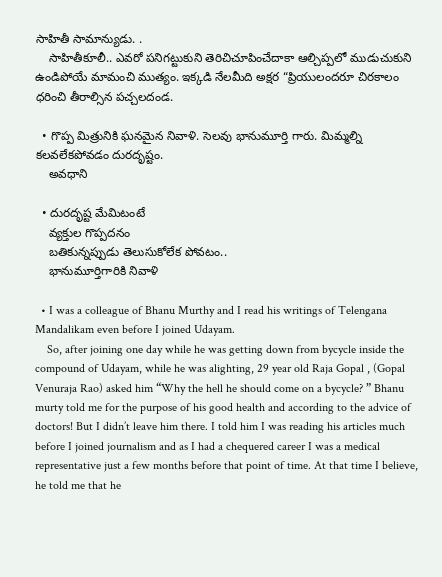సాహితీ సామాన్యుడు. .
    సాహితీకూలీ.. ఎవరో పనిగట్టుకుని తెరిచిచూపించేదాకా ఆల్చిప్పలో ముడుచుకుని ఉండిపోయే మామంచి ముత్యం. ఇక్కడి నేలమీది అక్షర “ప్రియులందరూ చిరకాలం ధరించి తీరాల్సిన పచ్చలదండ.

  • గొప్ప మిత్రునికి ఘనమైన నివాళి. సెలవు భానుమూర్తి గారు. మిమ్మల్ని కలవలేకపోవడం దురదృష్టం.
    అవధాని

  • దురదృష్ట మేమిటంటే
    వ్యక్తుల గొప్పదనం
    బతికున్నప్పుడు తెలుసుకోలేక పోవటం..
    భానుమూర్తిగారికి నివాళి

  • I was a colleague of Bhanu Murthy and I read his writings of Telengana Mandalikam even before I joined Udayam.
    So, after joining one day while he was getting down from bycycle inside the compound of Udayam, while he was alighting, 29 year old Raja Gopal , (Gopal Venuraja Rao) asked him “Why the hell he should come on a bycycle? ” Bhanu murty told me for the purpose of his good health and according to the advice of doctors! But I didn’t leave him there. I told him I was reading his articles much before I joined journalism and as I had a chequered career I was a medical representative just a few months before that point of time. At that time I believe, he told me that he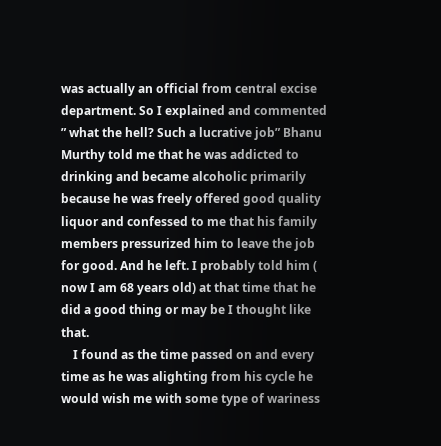was actually an official from central excise department. So I explained and commented ” what the hell? Such a lucrative job” Bhanu Murthy told me that he was addicted to drinking and became alcoholic primarily because he was freely offered good quality liquor and confessed to me that his family members pressurized him to leave the job for good. And he left. I probably told him ( now I am 68 years old) at that time that he did a good thing or may be I thought like that.
    I found as the time passed on and every time as he was alighting from his cycle he would wish me with some type of wariness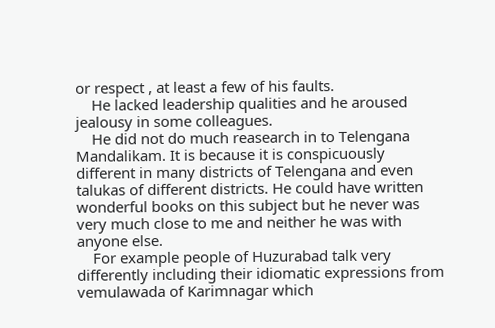or respect , at least a few of his faults.
    He lacked leadership qualities and he aroused jealousy in some colleagues.
    He did not do much reasearch in to Telengana Mandalikam. It is because it is conspicuously different in many districts of Telengana and even talukas of different districts. He could have written wonderful books on this subject but he never was very much close to me and neither he was with anyone else.
    For example people of Huzurabad talk very differently including their idiomatic expressions from vemulawada of Karimnagar which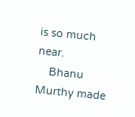is so much near.
    Bhanu Murthy made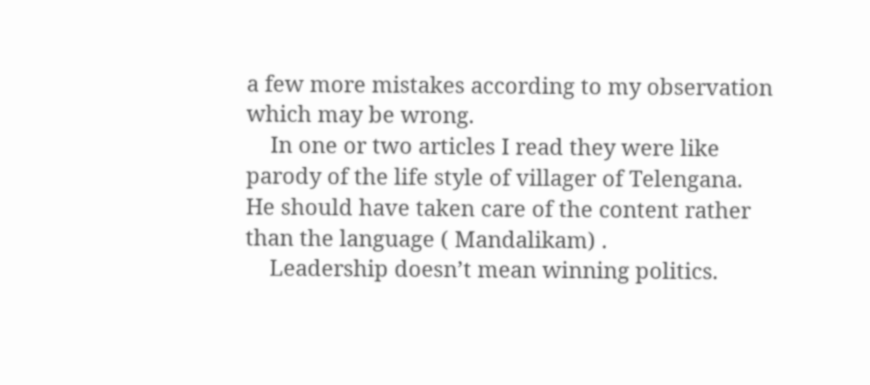a few more mistakes according to my observation which may be wrong.
    In one or two articles I read they were like parody of the life style of villager of Telengana. He should have taken care of the content rather than the language ( Mandalikam) .
    Leadership doesn’t mean winning politics.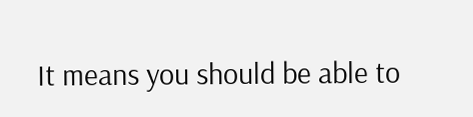It means you should be able to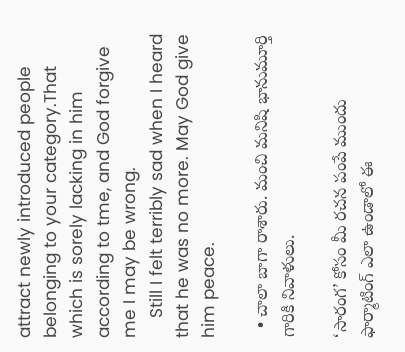attract newly introduced people belonging to your category.That which is sorely lacking in him according to tme, and God forgive me I may be wrong.
    Still I felt terribly sad when I heard that he was no more. May God give him peace.

  • చాలా బాగా రాశారు. మంచి మనిషి భానుమూర్తి గారికి నివాళులు.

‘సారంగ’ కోసం మీ రచన పంపే ముందు ఫార్మాటింగ్ ఎలా ఉండాలో ఈ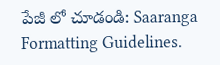పేజీ లో చూడండి: Saaranga Formatting Guidelines.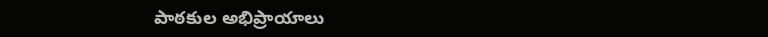పాఠకుల అభిప్రాయాలు